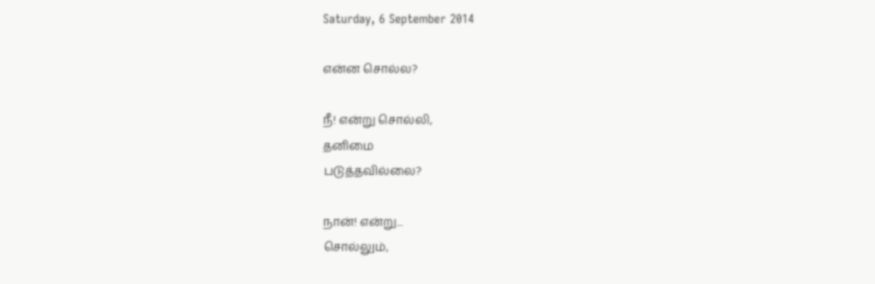Saturday, 6 September 2014

என்ன சொல்ல?

நீ! என்று சொல்லி,
தனிமை
படுத்தவில்லை?

நான்! என்று...
சொல்லும்,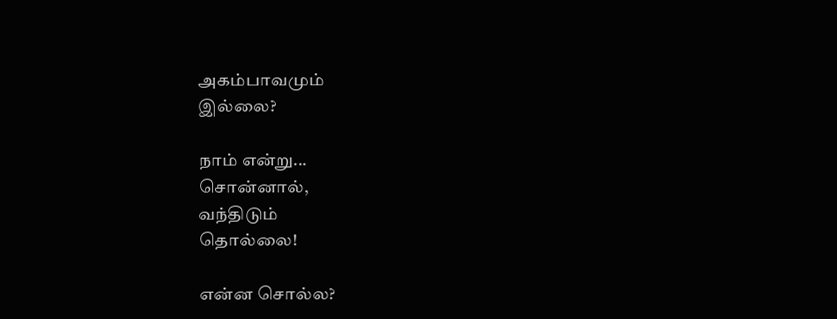அகம்பாவமும்
இல்லை?

நாம் என்று...
சொன்னால்,
வந்திடும்
தொல்லை!

என்ன சொல்ல?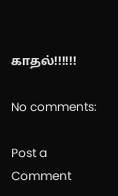காதல்!!!!!!

No comments:

Post a Comment